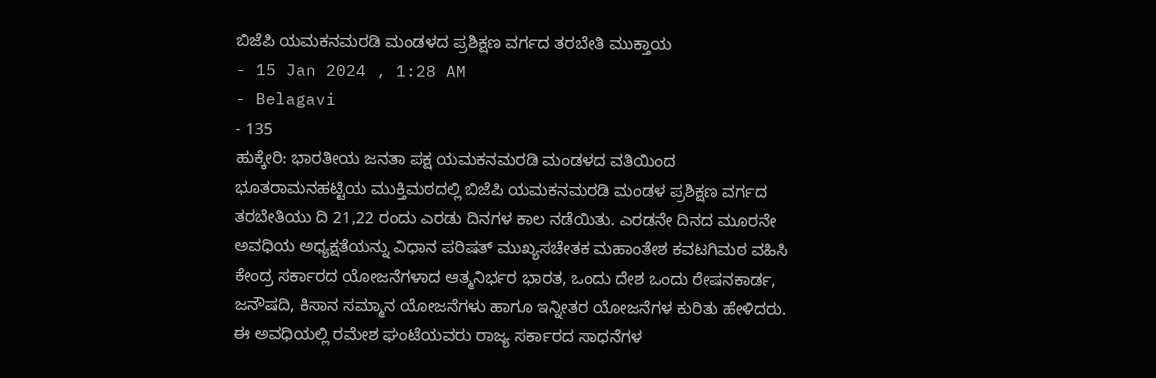ಬಿಜೆಪಿ ಯಮಕನಮರಡಿ ಮಂಡಳದ ಪ್ರಶಿಕ್ಷಣ ವರ್ಗದ ತರಬೇತಿ ಮುಕ್ತಾಯ
- 15 Jan 2024 , 1:28 AM
- Belagavi
- 135
ಹುಕ್ಕೇರಿ: ಭಾರತೀಯ ಜನತಾ ಪಕ್ಷ ಯಮಕನಮರಡಿ ಮಂಡಳದ ವತಿಯಿಂದ ಭೂತರಾಮನಹಟ್ಟಿಯ ಮುಕ್ತಿಮಠದಲ್ಲಿ ಬಿಜೆಪಿ ಯಮಕನಮರಡಿ ಮಂಡಳ ಪ್ರಶಿಕ್ಷಣ ವರ್ಗದ ತರಬೇತಿಯು ದಿ 21,22 ರಂದು ಎರಡು ದಿನಗಳ ಕಾಲ ನಡೆಯಿತು. ಎರಡನೇ ದಿನದ ಮೂರನೇ ಅವಧಿಯ ಅಧ್ಯಕ್ಷತೆಯನ್ನು ವಿಧಾನ ಪರಿಷತ್ ಮುಖ್ಯಸಚೇತಕ ಮಹಾಂತೇಶ ಕವಟಗಿಮಠ ವಹಿಸಿ ಕೇಂದ್ರ ಸರ್ಕಾರದ ಯೋಜನೆಗಳಾದ ಆತ್ಮನಿರ್ಭರ ಭಾರತ, ಒಂದು ದೇಶ ಒಂದು ರೇಷನಕಾರ್ಡ, ಜನೌಷದಿ, ಕಿಸಾನ ಸಮ್ಮಾನ ಯೋಜನೆಗಳು ಹಾಗೂ ಇನ್ನೀತರ ಯೋಜನೆಗಳ ಕುರಿತು ಹೇಳಿದರು. ಈ ಅವಧಿಯಲ್ಲಿ ರಮೇಶ ಘಂಟೆಯವರು ರಾಜ್ಯ ಸರ್ಕಾರದ ಸಾಧನೆಗಳ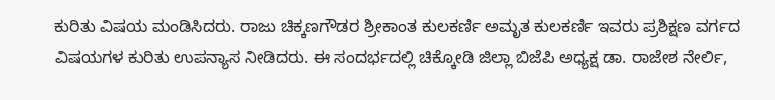ಕುರಿತು ವಿಷಯ ಮಂಡಿಸಿದರು. ರಾಜು ಚಿಕ್ಕಣಗೌಡರ ಶ್ರೀಕಾಂತ ಕುಲಕರ್ಣಿ ಅಮೃತ ಕುಲಕರ್ಣಿ ಇವರು ಪ್ರಶಿಕ್ಷಣ ವರ್ಗದ ವಿಷಯಗಳ ಕುರಿತು ಉಪನ್ಯಾಸ ನೀಡಿದರು. ಈ ಸಂದರ್ಭದಲ್ಲಿ ಚಿಕ್ಕೋಡಿ ಜಿಲ್ಲಾ ಬಿಜೆಪಿ ಅಧ್ಯಕ್ಷ ಡಾ. ರಾಜೇಶ ನೇರ್ಲಿ,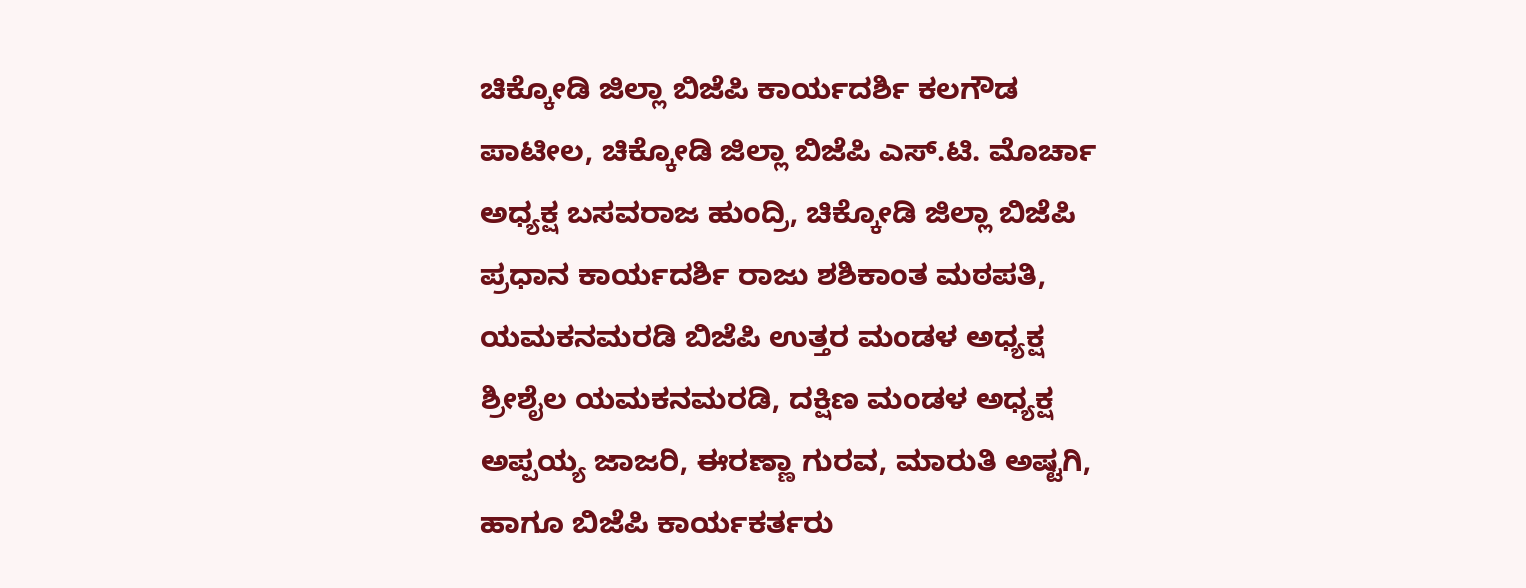ಚಿಕ್ಕೋಡಿ ಜಿಲ್ಲಾ ಬಿಜೆಪಿ ಕಾರ್ಯದರ್ಶಿ ಕಲಗೌಡ ಪಾಟೀಲ, ಚಿಕ್ಕೋಡಿ ಜಿಲ್ಲಾ ಬಿಜೆಪಿ ಎಸ್.ಟಿ. ಮೊರ್ಚಾ ಅಧ್ಯಕ್ಷ ಬಸವರಾಜ ಹುಂದ್ರಿ, ಚಿಕ್ಕೋಡಿ ಜಿಲ್ಲಾ ಬಿಜೆಪಿ ಪ್ರಧಾನ ಕಾರ್ಯದರ್ಶಿ ರಾಜು ಶಶಿಕಾಂತ ಮಠಪತಿ, ಯಮಕನಮರಡಿ ಬಿಜೆಪಿ ಉತ್ತರ ಮಂಡಳ ಅಧ್ಯಕ್ಷ ಶ್ರೀಶೈಲ ಯಮಕನಮರಡಿ, ದಕ್ಷಿಣ ಮಂಡಳ ಅಧ್ಯಕ್ಷ ಅಪ್ಪಯ್ಯ ಜಾಜರಿ, ಈರಣ್ಣಾ ಗುರವ, ಮಾರುತಿ ಅಷ್ಟಗಿ, ಹಾಗೂ ಬಿಜೆಪಿ ಕಾರ್ಯಕರ್ತರು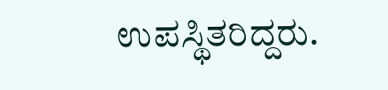ಉಪಸ್ಥಿತರಿದ್ದರು.